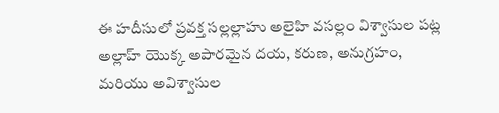ఈ హదీసులో ప్రవక్త సల్లల్లాహు అలైహి వసల్లం విశ్వాసుల పట్ల అల్లాహ్ యొక్క అపారమైన దయ, కరుణ, అనుగ్రహం, మరియు అవిశ్వాసుల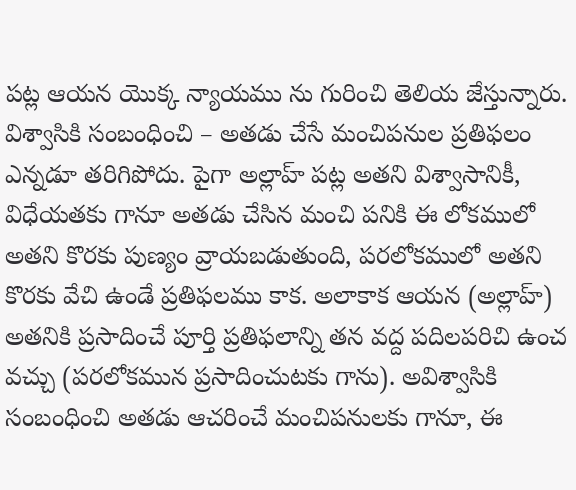పట్ల ఆయన యొక్క న్యాయము ను గురించి తెలియ జేస్తున్నారు. విశ్వాసికి సంబంధించి – అతడు చేసే మంచిపనుల ప్రతిఫలం ఎన్నడూ తరిగిపోదు. పైగా అల్లాహ్ పట్ల అతని విశ్వాసానికీ, విధేయతకు గానూ అతడు చేసిన మంచి పనికి ఈ లోకములో అతని కొరకు పుణ్యం వ్రాయబడుతుంది, పరలోకములో అతని కొరకు వేచి ఉండే ప్రతిఫలము కాక. అలాకాక ఆయన (అల్లాహ్) అతనికి ప్రసాదించే పూర్తి ప్రతిఫలాన్ని తన వద్ద పదిలపరిచి ఉంచ వచ్చు (పరలోకమున ప్రసాదించుటకు గాను). అవిశ్వాసికి సంబంధించి అతడు ఆచరించే మంచిపనులకు గానూ, ఈ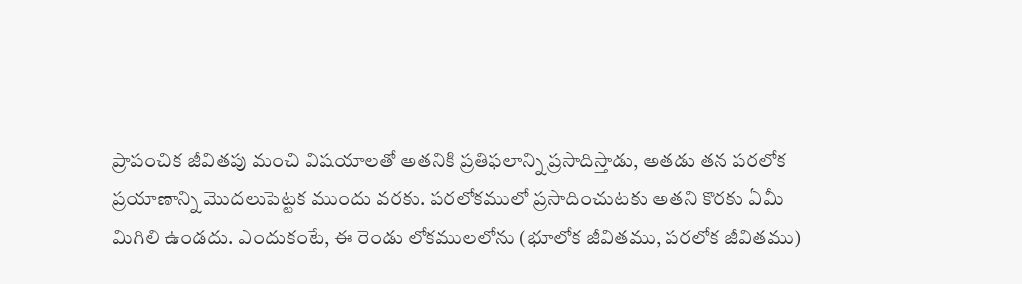ప్రాపంచిక జీవితపు మంచి విషయాలతో అతనికి ప్రతిఫలాన్ని ప్రసాదిస్తాడు, అతడు తన పరలోక ప్రయాణాన్ని మొదలుపెట్టక ముందు వరకు. పరలోకములో ప్రసాదించుటకు అతని కొరకు ఏమీ మిగిలి ఉండదు. ఎందుకంటే, ఈ రెండు లోకములలోను (భూలోక జీవితము, పరలోక జీవితము)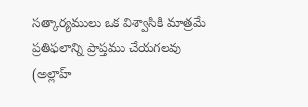సత్కార్యములు ఒక విశ్వాసికి మాత్రమే ప్రతిఫలాన్ని ప్రాప్తము చేయగలవు (అల్లాహ్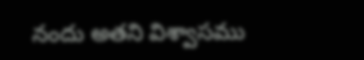నందు అతని విశ్వాసము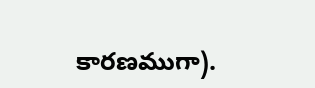కారణముగా).